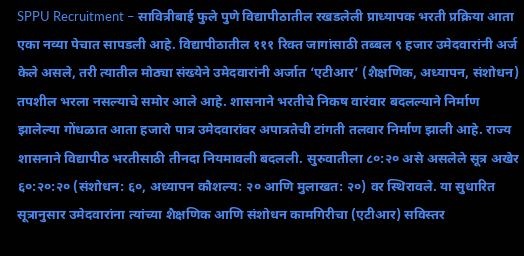SPPU Recruitment – सावित्रीबाई फुले पुणे विद्यापीठातील रखडलेली प्राध्यापक भरती प्रक्रिया आता एका नव्या पेचात सापडली आहे. विद्यापीठातील १११ रिक्त जागांसाठी तब्बल ९ हजार उमेदवारांनी अर्ज केले असले, तरी त्यातील मोठ्या संख्येने उमेदवारांनी अर्जात ‘एटीआर’ (शैक्षणिक, अध्यापन, संशोधन) तपशील भरला नसल्याचे समोर आले आहे. शासनाने भरतीचे निकष वारंवार बदलल्याने निर्माण झालेल्या गोंधळात आता हजारो पात्र उमेदवारांवर अपात्रतेची टांगती तलवार निर्माण झाली आहे. राज्य शासनाने विद्यापीठ भरतीसाठी तीनदा नियमावली बदलली. सुरुवातीला ८०:२० असे असलेले सूत्र अखेर ६०:२०:२० (संशोधन: ६०, अध्यापन कौशल्य: २० आणि मुलाखत: २०) वर स्थिरावले. या सुधारित सूत्रानुसार उमेदवारांना त्यांच्या शैक्षणिक आणि संशोधन कामगिरीचा (एटीआर) सविस्तर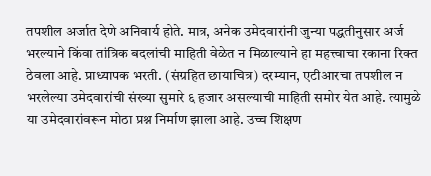तपशील अर्जात देणे अनिवार्य होते. मात्र, अनेक उमेदवारांनी जुन्या पद्धतीनुसार अर्ज भरल्याने किंवा तांत्रिक बदलांची माहिती वेळेत न मिळाल्याने हा महत्त्वाचा रकाना रिक्त ठेवला आहे. प्राध्यापक भरती. (संग्रहित छायाचित्र) दरम्यान, एटीआरचा तपशील न भरलेल्या उमेदवारांची संख्या सुमारे ६ हजार असल्याची माहिती समोर येत आहे. त्यामुळे या उमेदवारांवरून मोठा प्रश्न निर्माण झाला आहे. उच्च शिक्षण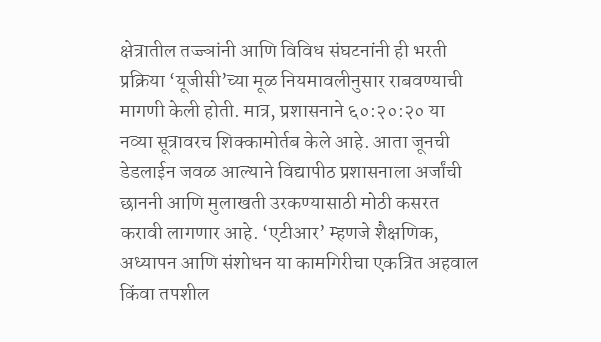क्षेत्रातील तज्ज्ञांनी आणि विविध संघटनांनी ही भरती प्रक्रिया ‘यूजीसी’च्या मूळ नियमावलीनुसार राबवण्याची मागणी केली होती. मात्र, प्रशासनाने ६०:२०:२० या नव्या सूत्रावरच शिक्कामोर्तब केले आहे. आता जूनची डेडलाईन जवळ आल्याने विद्यापीठ प्रशासनाला अर्जांची छाननी आणि मुलाखती उरकण्यासाठी मोठी कसरत करावी लागणार आहे. ‘एटीआर’ म्हणजे शैक्षणिक, अध्यापन आणि संशोधन या कामगिरीचा एकत्रित अहवाल किंवा तपशील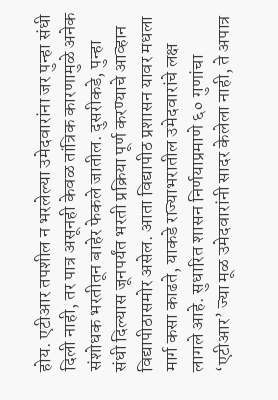होय. एटीआर तपशील न भरलेल्या उमेदवारांना जर पुन्हा संधी दिली नाही, तर पात्र असूनही केवळ तांत्रिक कारणामुळे अनेक संशोधक भरतीतून बाहेर फेकले जातील. दुसरीकडे, पुन्हा संधी दिल्यास जूनपर्यंत भरती प्रक्रिया पूर्ण करण्याचे आव्हान विद्यापीठासमोर असेल. आता विद्यापीठ प्रशासन यावर मधला मार्ग कसा काढते, याकडे राज्याभरातील उमेदवारांचे लक्ष लागले आहे. सुधारित शासन निर्णयाप्रमाणे ६० गुणांचा ‘एटीआर’ ज्या मूळ उमेदवारांनी सादर केलेला नाही, ते अपात्र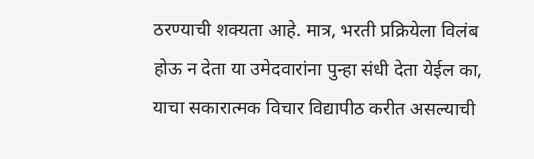ठरण्याची शक्यता आहे. मात्र, भरती प्रक्रियेला विलंब होऊ न देता या उमेदवारांना पुन्हा संधी देता येईल का, याचा सकारात्मक विचार विद्यापीठ करीत असल्याची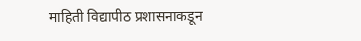माहिती विद्यापीठ प्रशासनाकडून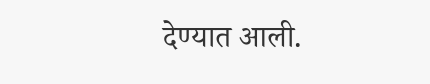देण्यात आली.